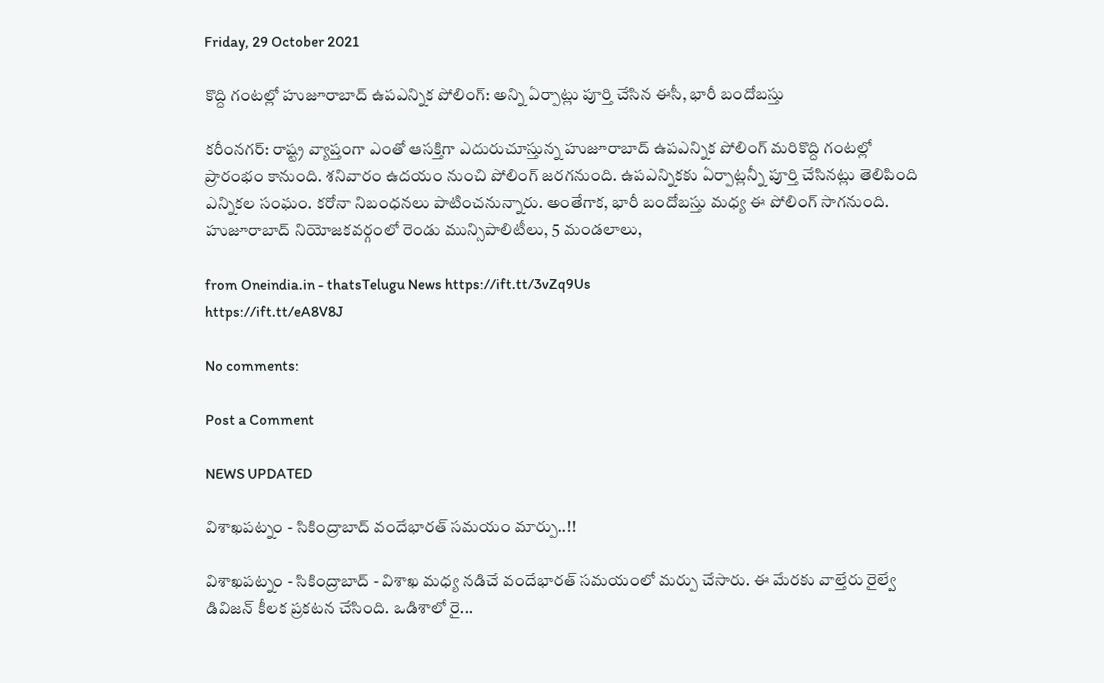Friday, 29 October 2021

కొద్ది గంటల్లో హుజూరాబాద్ ఉపఎన్నిక పోలింగ్: అన్ని ఏర్పాట్లు పూర్తి చేసిన ఈసీ, భారీ బందోబస్తు

కరీంనగర్: రాష్ట్ర వ్యాప్తంగా ఎంతో ఆసక్తిగా ఎదురుచూస్తున్న హుజూరాబాద్ ఉపఎన్నిక పోలింగ్ మరికొద్ది గంటల్లో ప్రారంభం కానుంది. శనివారం ఉదయం నుంచి పోలింగ్ జరగనుంది. ఉపఎన్నికకు ఏర్పాట్లన్నీ పూర్తి చేసినట్లు తెలిపింది ఎన్నికల సంఘం. కరోనా నిబంధనలు పాటించనున్నారు. అంతేగాక, భారీ బందోబస్తు మధ్య ఈ పోలింగ్ సాగనుంది. హుజూరాబాద్ నియోజకవర్గంలో రెండు మున్సిపాలిటీలు, 5 మండలాలు,

from Oneindia.in - thatsTelugu News https://ift.tt/3vZq9Us
https://ift.tt/eA8V8J

No comments:

Post a Comment

NEWS UPDATED

విశాఖపట్నం - సికింద్రాబాద్ వందేభారత్ సమయం మార్పు..!!

విశాఖపట్నం - సికింద్రాబాద్ - విశాఖ మధ్య నడిచే వందేభారత్ సమయంలో మర్పు చేసారు. ఈ మేరకు వాల్తేరు రైల్వే డివిజన్ కీలక ప్రకటన చేసింది. ఒడిశాలో రై...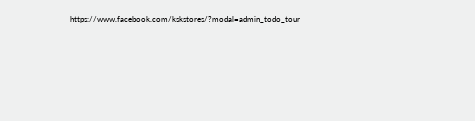https://www.facebook.com/kskstores/?modal=admin_todo_tour